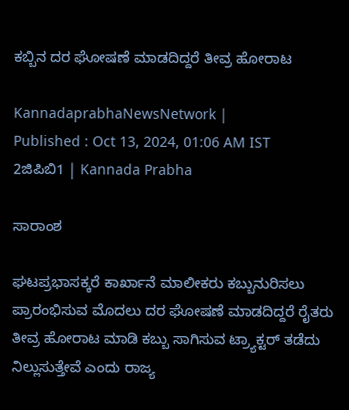ಕಬ್ಬಿನ ದರ ಘೋಷಣೆ ಮಾಡದಿದ್ದರೆ ತೀವ್ರ ಹೋರಾಟ

KannadaprabhaNewsNetwork |
Published : Oct 13, 2024, 01:06 AM IST
2ಜಿಪಿಬಿ1 | Kannada Prabha

ಸಾರಾಂಶ

ಘಟಪ್ರಭಾಸಕ್ಕರೆ ಕಾರ್ಖಾನೆ ಮಾಲೀಕರು ಕಬ್ಬುನುರಿಸಲು ಪ್ರಾರಂಭಿಸುವ ಮೊದಲು ದರ ಘೋಷಣೆ ಮಾಡದಿದ್ದರೆ ರೈತರು ತೀವ್ರ ಹೋರಾಟ ಮಾಡಿ ಕಬ್ಬು ಸಾಗಿಸುವ ಟ್ರ್ಯಾಕ್ಟರ್ ತಡೆದು ನಿಲ್ಲುಸುತ್ತೇವೆ ಎಂದು ರಾಜ್ಯ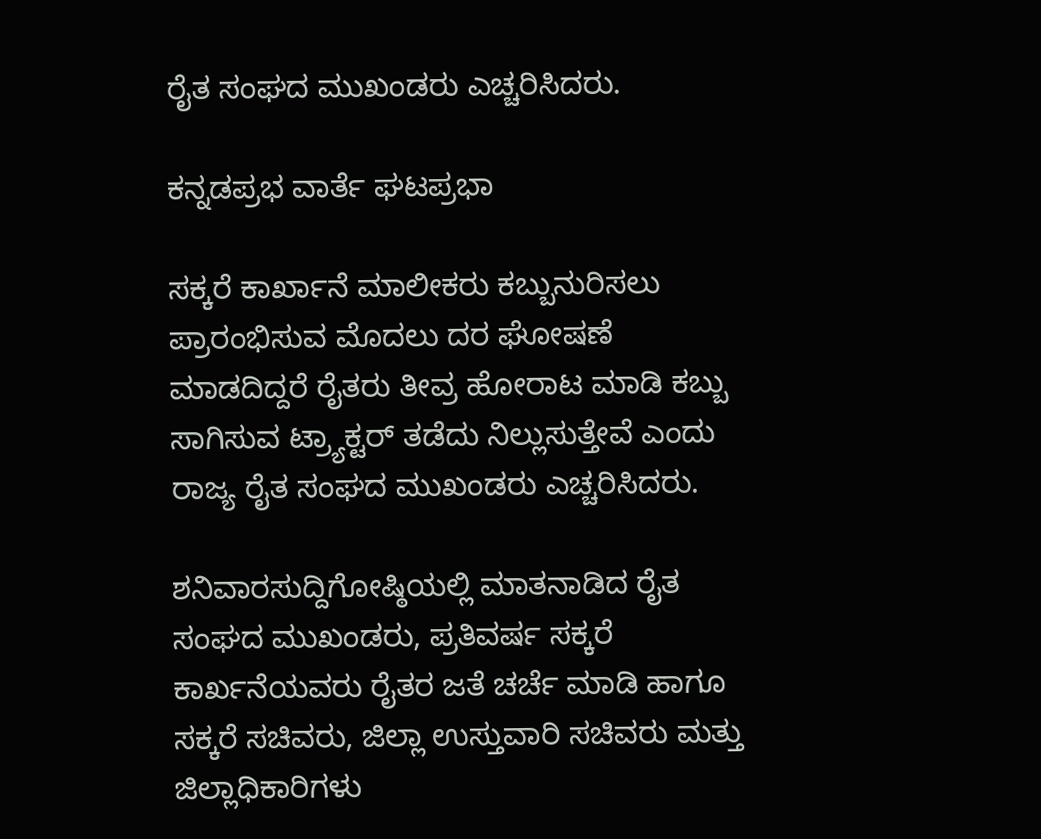ರೈತ ಸಂಘದ ಮುಖಂಡರು ಎಚ್ಚರಿಸಿದರು.

ಕನ್ನಡಪ್ರಭ ವಾರ್ತೆ ಘಟಪ್ರಭಾ

ಸಕ್ಕರೆ ಕಾರ್ಖಾನೆ ಮಾಲೀಕರು ಕಬ್ಬುನುರಿಸಲು ಪ್ರಾರಂಭಿಸುವ ಮೊದಲು ದರ ಘೋಷಣೆ ಮಾಡದಿದ್ದರೆ ರೈತರು ತೀವ್ರ ಹೋರಾಟ ಮಾಡಿ ಕಬ್ಬು ಸಾಗಿಸುವ ಟ್ರ್ಯಾಕ್ಟರ್ ತಡೆದು ನಿಲ್ಲುಸುತ್ತೇವೆ ಎಂದು ರಾಜ್ಯ ರೈತ ಸಂಘದ ಮುಖಂಡರು ಎಚ್ಚರಿಸಿದರು.

ಶನಿವಾರಸುದ್ದಿಗೋಷ್ಠಿಯಲ್ಲಿ ಮಾತನಾಡಿದ ರೈತ ಸಂಘದ ಮುಖಂಡರು, ಪ್ರತಿವರ್ಷ ಸಕ್ಕರೆ ಕಾರ್ಖನೆಯವರು ರೈತರ ಜತೆ ಚರ್ಚೆ ಮಾಡಿ ಹಾಗೂ ಸಕ್ಕರೆ ಸಚಿವರು, ಜಿಲ್ಲಾ ಉಸ್ತುವಾರಿ ಸಚಿವರು ಮತ್ತು ಜಿಲ್ಲಾಧಿಕಾರಿಗಳು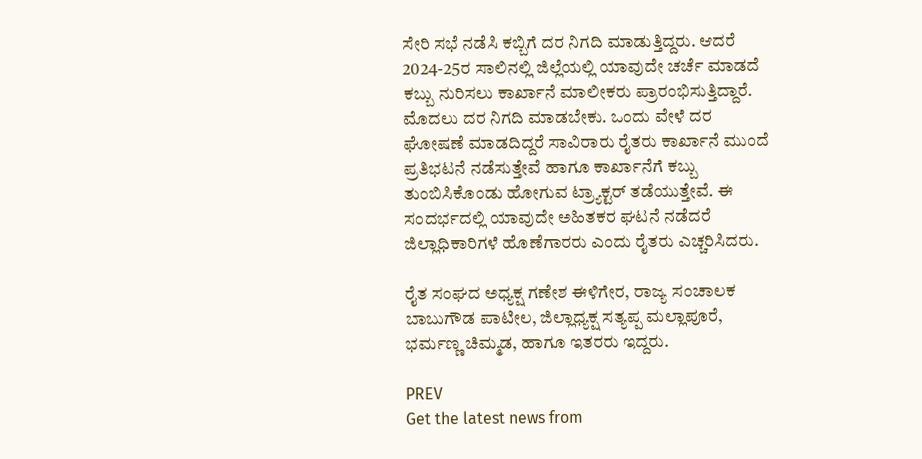ಸೇರಿ ಸಭೆ ನಡೆಸಿ ಕಬ್ಬಿಗೆ ದರ ನಿಗದಿ ಮಾಡುತ್ತಿದ್ದರು. ಆದರೆ 2024-25ರ ಸಾಲಿನಲ್ಲಿ ಜಿಲ್ಲೆಯಲ್ಲಿ ಯಾವುದೇ ಚರ್ಚೆ ಮಾಡದೆ ಕಬ್ಬು ನುರಿಸಲು ಕಾರ್ಖಾನೆ ಮಾಲೀಕರು ಪ್ರಾರಂಭಿಸುತ್ತಿದ್ದಾರೆ. ಮೊದಲು ದರ ನಿಗದಿ ಮಾಡಬೇಕು. ಒಂದು ವೇಳೆ ದರ ಘೋಷಣೆ ಮಾಡದಿದ್ದರೆ ಸಾವಿರಾರು ರೈತರು ಕಾರ್ಖಾನೆ ಮುಂದೆ ಪ್ರತಿಭಟನೆ ನಡೆಸುತ್ತೇವೆ ಹಾಗೂ ಕಾರ್ಖಾನೆಗೆ ಕಬ್ಬು ತುಂಬಿಸಿಕೊಂಡು ಹೋಗುವ ಟ್ರ್ಯಾಕ್ಟರ್ ತಡೆಯುತ್ತೇವೆ. ಈ ಸಂದರ್ಭದಲ್ಲಿ ಯಾವುದೇ ಅಹಿತಕರ ಘಟನೆ ನಡೆದರೆ ಜಿಲ್ಲಾಧಿಕಾರಿಗಳೆ ಹೊಣೆಗಾರರು ಎಂದು ರೈತರು ಎಚ್ಚರಿಸಿದರು.

ರೈತ ಸಂಘದ ಅಧ್ಯಕ್ಷ ಗಣೇಶ ಈಳಿಗೇರ, ರಾಜ್ಯ ಸಂಚಾಲಕ ಬಾಬುಗೌಡ ಪಾಟೀಲ, ಜಿಲ್ಲಾಧ್ಯಕ್ಷ ಸತ್ಯಪ್ಪ ಮಲ್ಲಾಪೂರೆ, ಭರ್ಮಣ್ಣ ಚಿಮ್ಮಡ, ಹಾಗೂ ಇತರರು ಇದ್ದರು.

PREV
Get the latest news from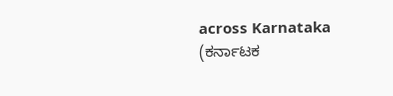across Karnataka (ಕರ್ನಾಟಕ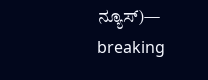ನ್ಯೂಸ್)— breaking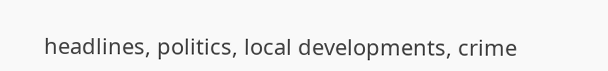headlines, politics, local developments, crime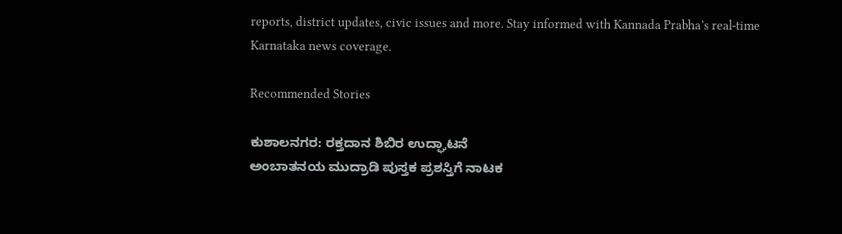reports, district updates, civic issues and more. Stay informed with Kannada Prabha’s real‑time Karnataka news coverage.

Recommended Stories

ಕುಶಾಲನಗರ: ರಕ್ತದಾನ ಶಿಬಿರ ಉದ್ಘಾಟನೆ
ಅಂಬಾತನಯ ಮುದ್ರಾಡಿ ಪುಸ್ತಕ ಪ್ರಶಸ್ತಿಗೆ ನಾಟಕ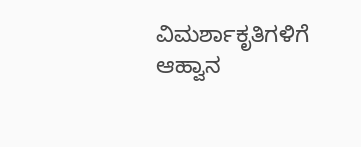ವಿಮರ್ಶಾಕೃತಿಗಳಿಗೆ ಆಹ್ವಾನ